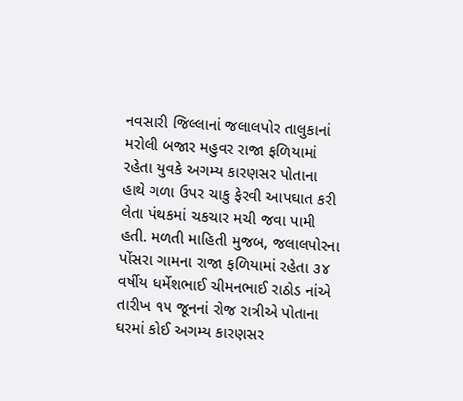નવસારી જિલ્લાનાં જલાલપોર તાલુકાનાં મરોલી બજાર મહુવર રાજા ફળિયામાં રહેતા યુવકે અગમ્ય કારણસર પોતાના હાથે ગળા ઉપર ચાકુ ફેરવી આપઘાત કરી લેતા પંથકમાં ચકચાર મચી જવા પામી હતી. મળતી માહિતી મુજબ, જલાલપોરના પોંસરા ગામના રાજા ફળિયામાં રહેતા ૩૪ વર્ષીય ધર્મેશભાઈ ચીમનભાઈ રાઠોડ નાંએ તારીખ ૧૫ જૂનનાં રોજ રાત્રીએ પોતાના ઘરમાં કોઈ અગમ્ય કારણસર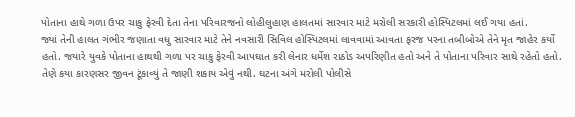પોતાના હાથે ગળા ઉપર ચાકુ ફેરવી દેતા તેના પરિવારજનો લોહીલુહાણ હાલતમાં સારવાર માટે મરોલી સરકારી હોસ્પિટલમાં લઈ ગયા હતાં.
જ્યાં તેની હાલત ગંભીર જણાતા વધુ સારવાર માટે તેને નવસારી સિવિલ હોસ્પિટલમાં લાવવામાં આવતા ફરજ પરના તબીબોએ તેને મૃત જાહેર કર્યો હતો. જયારે યુવકે પોતાના હાથથી ગળા પર ચાકુ ફેરવી આપઘાત કરી લેનાર ધર્મેશ રાઠોડ અપરિણીત હતો અને તે પોતાના પરિવાર સાથે રહેતો હતો. તેણે કયા કારણસર જીવન ટૂંકાવ્યું તે જાણી શકાય એવું નથી. ઘટના અંગે મરોલી પોલીસે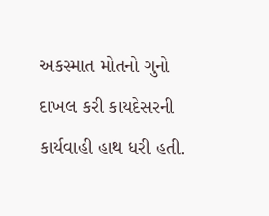અકસ્માત મોતનો ગુનો દાખલ કરી કાયદેસરની કાર્યવાહી હાથ ધરી હતી.